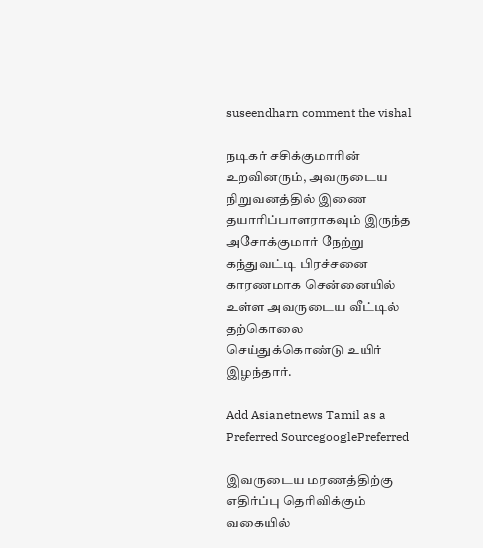suseendharn comment the vishal

நடிகர் சசிக்குமாரின் உறவினரும், அவருடைய நிறுவனத்தில் இணை தயாரிப்பாளராகவும் இருந்த அசோக்குமார் நேற்று கந்துவட்டி பிரச்சனை காரணமாக சென்னையில் உள்ள அவருடைய வீட்டில் தற்கொலை செய்துக்கொண்டு உயிர் இழந்தார்.

Add Asianetnews Tamil as a Preferred SourcegooglePreferred

இவருடைய மரணத்திற்கு எதிர்ப்பு தெரிவிக்கும் வகையில்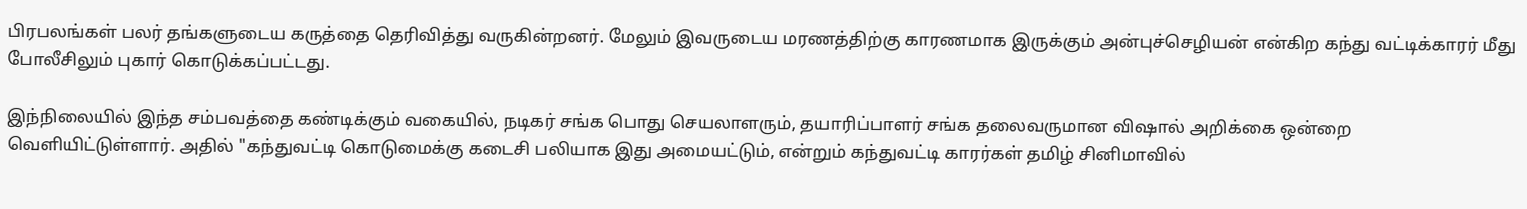பிரபலங்கள் பலர் தங்களுடைய கருத்தை தெரிவித்து வருகின்றனர். மேலும் இவருடைய மரணத்திற்கு காரணமாக இருக்கும் அன்புச்செழியன் என்கிற கந்து வட்டிக்காரர் மீது போலீசிலும் புகார் கொடுக்கப்பட்டது.

இந்நிலையில் இந்த சம்பவத்தை கண்டிக்கும் வகையில், நடிகர் சங்க பொது செயலாளரும், தயாரிப்பாளர் சங்க தலைவருமான விஷால் அறிக்கை ஒன்றை வெளியிட்டுள்ளார். அதில் "கந்துவட்டி கொடுமைக்கு கடைசி பலியாக இது அமையட்டும், என்றும் கந்துவட்டி காரர்கள் தமிழ் சினிமாவில்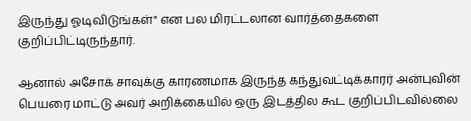இருந்து ஓடிவிடுங்கள்" என பல மிரட்டலான வார்த்தைகளை குறிப்பிட்டிருந்தார்.

ஆனால் அசோக் சாவுக்கு காரணமாக இருந்த கந்துவட்டிக்காரர் அன்புவின் பெயரை மாட்டு அவர் அறிக்கையில் ஒரு இடத்தில கூட குறிப்பிடவில்லை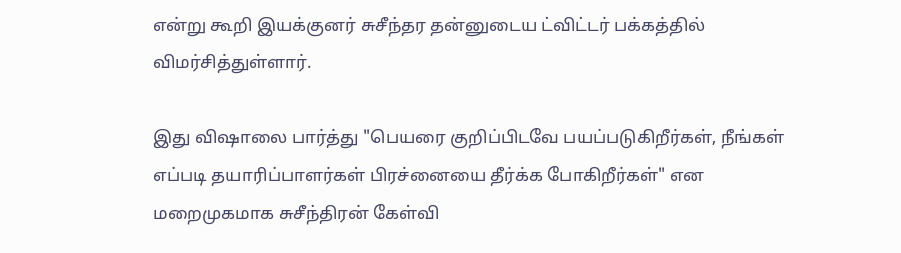என்று கூறி இயக்குனர் சுசீந்தர தன்னுடைய ட்விட்டர் பக்கத்தில் விமர்சித்துள்ளார்.

இது விஷாலை பார்த்து "பெயரை குறிப்பிடவே பயப்படுகிறீர்கள், நீங்கள் எப்படி தயாரிப்பாளர்கள் பிரச்னையை தீர்க்க போகிறீர்கள்" என மறைமுகமாக சுசீந்திரன் கேள்வி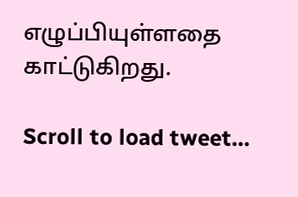எழுப்பியுள்ளதை காட்டுகிறது.

Scroll to load tweet…